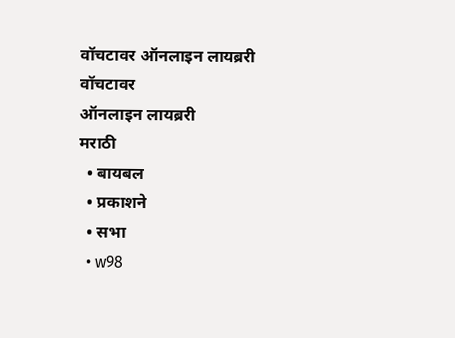वॉचटावर ऑनलाइन लायब्ररी
वॉचटावर
ऑनलाइन लायब्ररी
मराठी
  • बायबल
  • प्रकाशने
  • सभा
  • w98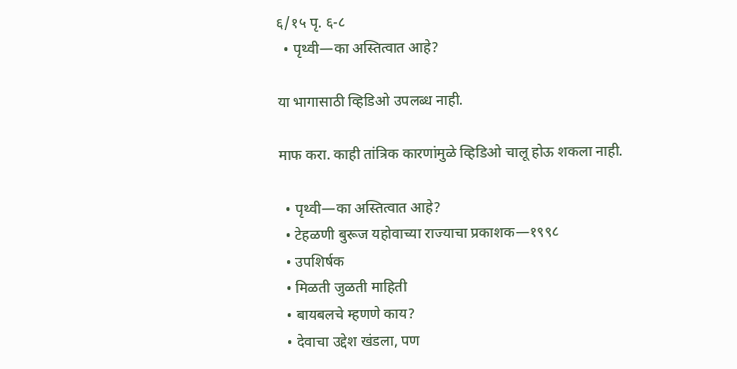६/१५ पृ. ६-८
  • पृथ्वी—का अस्तित्वात आहे?

या भागासाठी व्हिडिओ उपलब्ध नाही.

माफ करा. काही तांत्रिक कारणांमुळे व्हिडिओ चालू होऊ शकला नाही.

  • पृथ्वी—का अस्तित्वात आहे?
  • टेहळणी बुरूज यहोवाच्या राज्याचा प्रकाशक—१९९८
  • उपशिर्षक
  • मिळती जुळती माहिती
  • बायबलचे म्हणणे काय?
  • देवाचा उद्देश खंडला, पण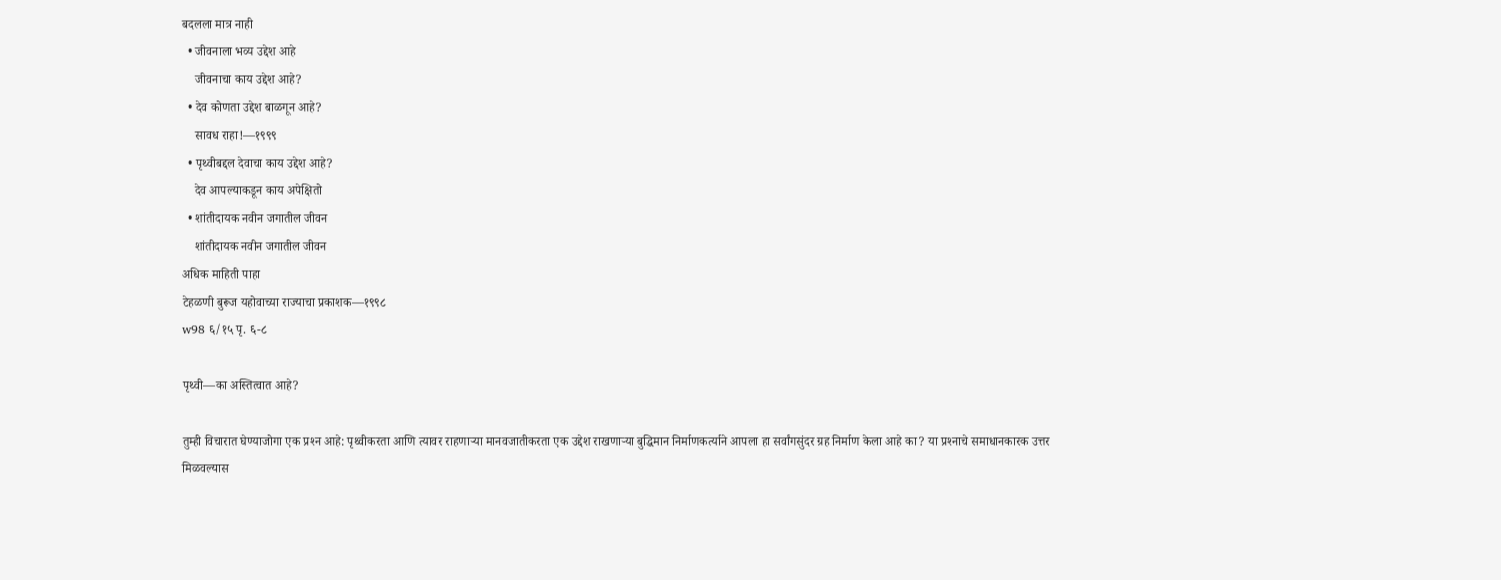बदलला मात्र नाही
  • जीवनाला भव्य उद्देश आहे
    जीवनाचा काय उद्देश आहे?
  • देव कोणता उद्देश बाळगून आहे?
    सावध राहा!—१९९९
  • पृथ्वीबद्दल देवाचा काय उद्देश आहे?
    देव आपल्याकडून काय अपेक्षितो
  • शांतीदायक नवीन जगातील जीवन
    शांतीदायक नवीन जगातील जीवन
अधिक माहिती पाहा
टेहळणी बुरूज यहोवाच्या राज्याचा प्रकाशक—१९९८
w98 ६/१५ पृ. ६-८

पृथ्वी—का अस्तित्वात आहे?

तुम्ही विचारात घेण्याजोगा एक प्रश्‍न आहे: पृथ्वीकरता आणि त्यावर राहणाऱ्‍या मानवजातीकरता एक उद्देश राखणाऱ्‍या बुद्धिमान निर्माणकर्त्याने आपला हा सर्वांगसुंदर ग्रह निर्माण केला आहे का? या प्रश्‍नाचे समाधानकारक उत्तर मिळवल्यास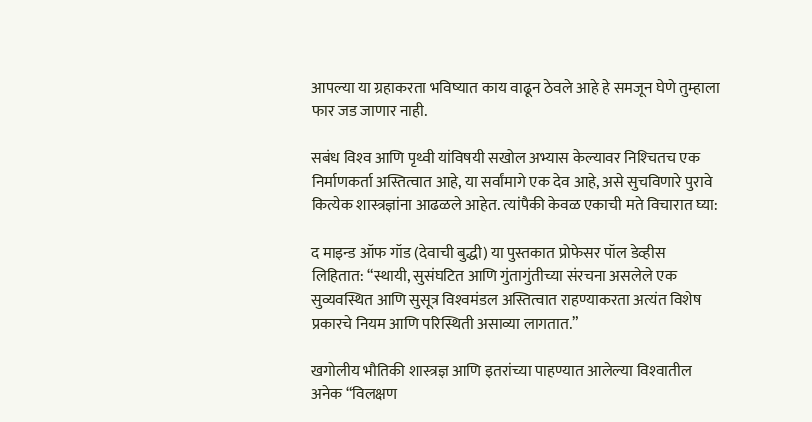आपल्या या ग्रहाकरता भविष्यात काय वाढून ठेवले आहे हे समजून घेणे तुम्हाला फार जड जाणार नाही.

सबंध विश्‍व आणि पृथ्वी यांविषयी सखोल अभ्यास केल्यावर निश्‍चितच एक निर्माणकर्ता अस्तित्वात आहे, या सर्वांमागे एक देव आहे, असे सुचविणारे पुरावे कित्येक शास्त्रज्ञांना आढळले आहेत. त्यांपैकी केवळ एकाची मते विचारात घ्या:

द माइन्ड ऑफ गॉड (देवाची बुद्धी) या पुस्तकात प्रोफेसर पॉल डेव्हीस लिहितात: “स्थायी, सुसंघटित आणि गुंतागुंतीच्या संरचना असलेले एक सुव्यवस्थित आणि सुसूत्र विश्‍वमंडल अस्तित्वात राहण्याकरता अत्यंत विशेष प्रकारचे नियम आणि परिस्थिती असाव्या लागतात.”

खगोलीय भौतिकी शास्त्रज्ञ आणि इतरांच्या पाहण्यात आलेल्या विश्‍वातील अनेक “विलक्षण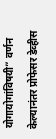योगायोगांविषयी” वर्णन केल्यानंतर प्रोफेसर डेव्हीस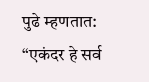पुढे म्हणतात: “एकंदर हे सर्व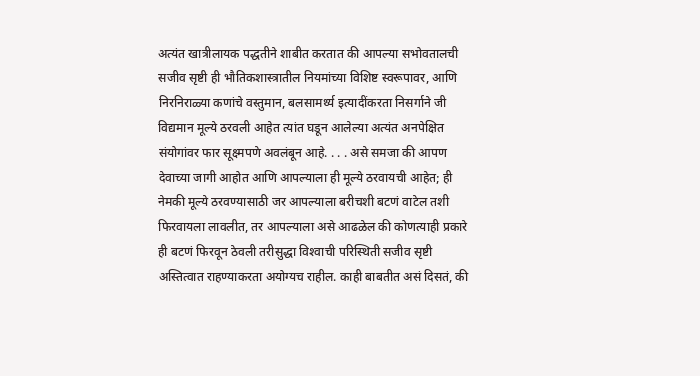अत्यंत खात्रीलायक पद्धतीने शाबीत करतात की आपल्या सभोवतालची सजीव सृष्टी ही भौतिकशास्त्रातील नियमांच्या विशिष्ट स्वरूपावर, आणि निरनिराळ्या कणांचे वस्तुमान, बलसामर्थ्य इत्यादींकरता निसर्गाने जी विद्यमान मूल्ये ठरवली आहेत त्यांत घडून आलेल्या अत्यंत अनपेक्षित संयोगांवर फार सूक्ष्मपणे अवलंबून आहे. . . . असे समजा की आपण देवाच्या जागी आहोत आणि आपल्याला ही मूल्ये ठरवायची आहेत; ही नेमकी मूल्ये ठरवण्यासाठी जर आपल्याला बरीचशी बटणं वाटेल तशी फिरवायला लावलीत, तर आपल्याला असे आढळेल की कोणत्याही प्रकारे ही बटणं फिरवून ठेवली तरीसुद्धा विश्‍वाची परिस्थिती सजीव सृष्टी अस्तित्वात राहण्याकरता अयोग्यच राहील. काही बाबतीत असं दिसतं, की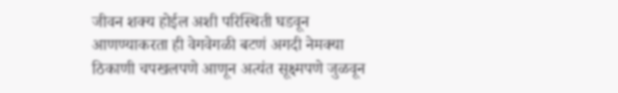जीवन शक्य होईल अशी परिस्थिती घडवून आणण्याकरता ही वेगवेगळी बटणं अगदी नेमक्या ठिकाणी चपखलपणे आणून अत्यंत सूक्ष्मपणे जुळवून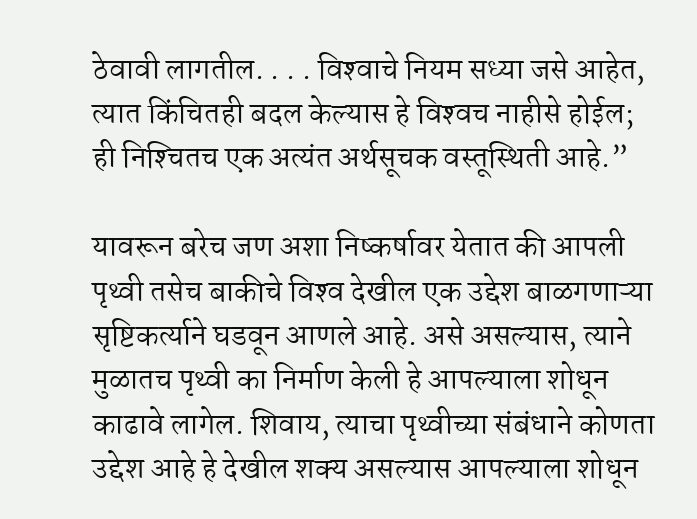ठेवावी लागतील. . . . विश्‍वाचे नियम सध्या जसे आहेत, त्यात किंचितही बदल केल्यास हे विश्‍वच नाहीसे होईल; ही निश्‍चितच एक अत्यंत अर्थसूचक वस्तूस्थिती आहे.”

यावरून बरेच जण अशा निष्कर्षावर येतात की आपली पृथ्वी तसेच बाकीचे विश्‍व देखील एक उद्देश बाळगणाऱ्‍या सृष्टिकर्त्याने घडवून आणले आहे. असे असल्यास, त्याने मुळातच पृथ्वी का निर्माण केली हे आपल्याला शोधून काढावे लागेल. शिवाय, त्याचा पृथ्वीच्या संबंधाने कोणता उद्देश आहे हे देखील शक्य असल्यास आपल्याला शोधून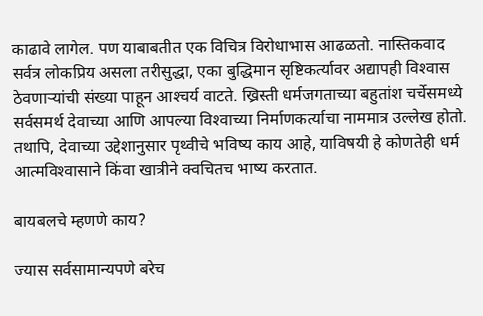काढावे लागेल. पण याबाबतीत एक विचित्र विरोधाभास आढळतो. नास्तिकवाद सर्वत्र लोकप्रिय असला तरीसुद्धा, एका बुद्धिमान सृष्टिकर्त्यावर अद्यापही विश्‍वास ठेवणाऱ्‍यांची संख्या पाहून आश्‍चर्य वाटते. ख्रिस्ती धर्मजगताच्या बहुतांश चर्चेसमध्ये सर्वसमर्थ देवाच्या आणि आपल्या विश्‍वाच्या निर्माणकर्त्याचा नाममात्र उल्लेख होतो. तथापि, देवाच्या उद्देशानुसार पृथ्वीचे भविष्य काय आहे, याविषयी हे कोणतेही धर्म आत्मविश्‍वासाने किंवा खात्रीने क्वचितच भाष्य करतात.

बायबलचे म्हणणे काय?

ज्यास सर्वसामान्यपणे बरेच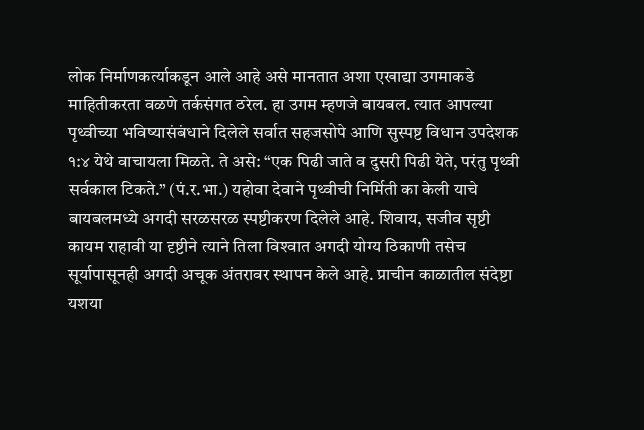लोक निर्माणकर्त्याकडून आले आहे असे मानतात अशा एखाद्या उगमाकडे माहितीकरता वळणे तर्कसंगत ठरेल. हा उगम म्हणजे बायबल. त्यात आपल्या पृथ्वीच्या भविष्यासंबंधाने दिलेले सर्वात सहजसोपे आणि सुस्पष्ट विधान उपदेशक १:४ येथे वाचायला मिळते. ते असे: “एक पिढी जाते व दुसरी पिढी येते, परंतु पृथ्वी सर्वकाल टिकते.” (पं.र.भा.) यहोवा देवाने पृथ्वीची निर्मिती का केली याचे बायबलमध्ये अगदी सरळसरळ स्पष्टीकरण दिलेले आहे. शिवाय, सजीव सृष्टी कायम राहावी या दृष्टीने त्याने तिला विश्‍वात अगदी योग्य ठिकाणी तसेच सूर्यापासूनही अगदी अचूक अंतरावर स्थापन केले आहे. प्राचीन काळातील संदेष्टा यशया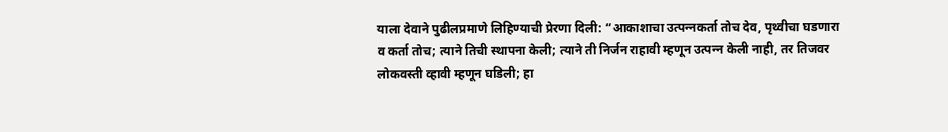याला देवाने पुढीलप्रमाणे लिहिण्याची प्रेरणा दिली: “आकाशाचा उत्पन्‍नकर्ता तोच देव, पृथ्वीचा घडणारा व कर्ता तोच; त्याने तिची स्थापना केली; त्याने ती निर्जन राहावी म्हणून उत्पन्‍न केली नाही, तर तिजवर लोकवस्ती व्हावी म्हणून घडिली; हा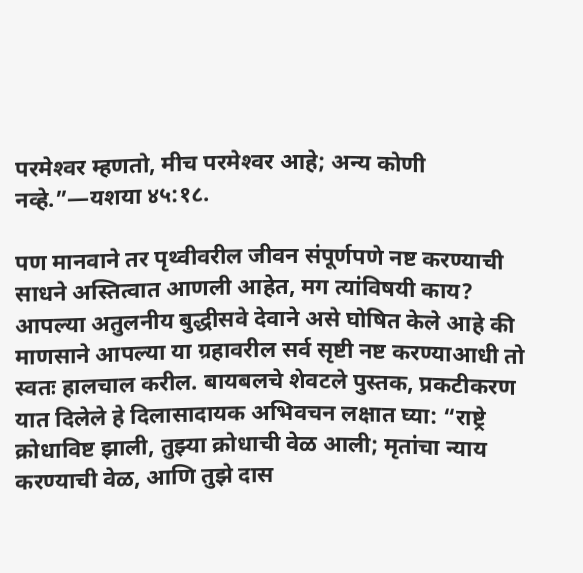परमेश्‍वर म्हणतो, मीच परमेश्‍वर आहे; अन्य कोणी नव्हे.”—यशया ४५:१८.

पण मानवाने तर पृथ्वीवरील जीवन संपूर्णपणे नष्ट करण्याची साधने अस्तित्वात आणली आहेत, मग त्यांविषयी काय? आपल्या अतुलनीय बुद्धीसवे देवाने असे घोषित केले आहे की माणसाने आपल्या या ग्रहावरील सर्व सृष्टी नष्ट करण्याआधी तो स्वतः हालचाल करील. बायबलचे शेवटले पुस्तक, प्रकटीकरण यात दिलेले हे दिलासादायक अभिवचन लक्षात घ्या: “राष्ट्रे क्रोधाविष्ट झाली, तुझ्या क्रोधाची वेळ आली; मृतांचा न्याय करण्याची वेळ, आणि तुझे दास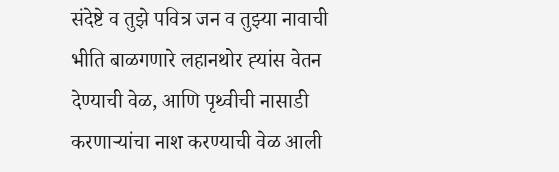संदेष्टे व तुझे पवित्र जन व तुझ्या नावाची भीति बाळगणारे लहानथोर ह्‍यांस वेतन देण्याची वेळ, आणि पृथ्वीची नासाडी करणाऱ्‍यांचा नाश करण्याची वेळ आली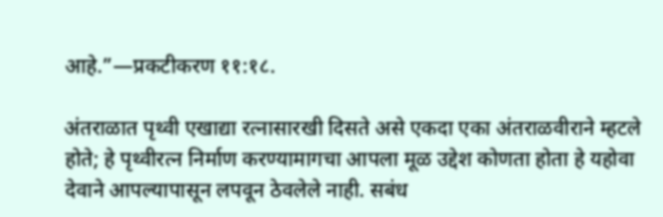आहे.”—प्रकटीकरण ११:१८.

अंतराळात पृथ्वी एखाद्या रत्नासारखी दिसते असे एकदा एका अंतराळवीराने म्हटले होते; हे पृथ्वीरत्न निर्माण करण्यामागचा आपला मूळ उद्देश कोणता होता हे यहोवा देवाने आपल्यापासून लपवून ठेवलेले नाही. सबंध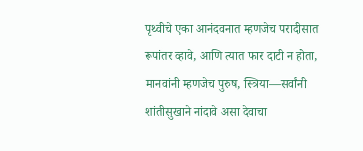पृथ्वीचे एका आनंदवनात म्हणजेच परादीसात रूपांतर व्हावे, आणि त्यात फार दाटी न होता, मानवांनी म्हणजेच पुरुष, स्त्रिया—सर्वांनी शांतीसुखाने नांदावे असा देवाचा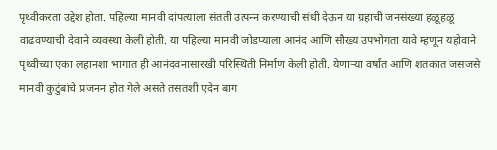पृथ्वीकरता उद्देश होता. पहिल्या मानवी दांपत्याला संतती उत्पन्‍न करण्याची संधी देऊन या ग्रहाची जनसंख्या हळूहळू वाढवण्याची देवाने व्यवस्था केली होती. या पहिल्या मानवी जोडप्याला आनंद आणि सौख्य उपभोगता यावे म्हणून यहोवाने पृथ्वीच्या एका लहानशा भागात ही आनंदवनासारखी परिस्थिती निर्माण केली होती. येणाऱ्‍या वर्षांत आणि शतकात जसजसे मानवी कुटुंबांचे प्रजनन होत गेले असते तसतशी एदेन बाग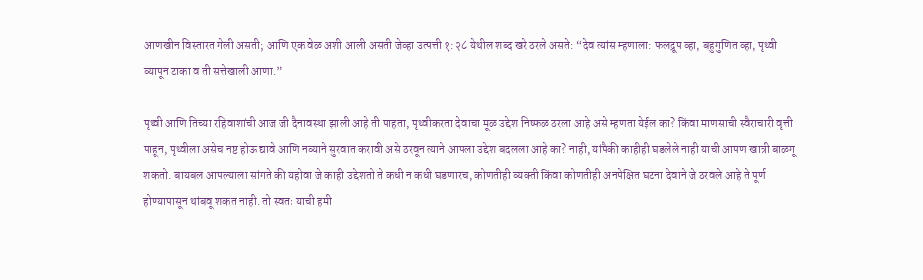आणखीन विस्तारत गेली असती; आणि एक वेळ अशी आली असती जेव्हा उत्पत्ती १:२८ येथील शब्द खरे ठरले असते: “देव त्यांस म्हणाला: फलद्रूप व्हा, बहुगुणित व्हा, पृथ्वी व्यापून टाका व ती सत्तेखाली आणा.”

पृथ्वी आणि तिच्या रहिवाशांची आज जी दैनावस्था झाली आहे ती पाहता, पृथ्वीकरता देवाचा मूळ उद्देश निष्फळ ठरला आहे असे म्हणता येईल का? किंवा माणसाची स्वैराचारी वृत्ती पाहून, पृथ्वीला असेच नष्ट होऊ द्यावे आणि नव्याने सुरवात करावी असे ठरवून त्याने आपला उद्देश बदलला आहे का? नाही, यांपैकी काहीही घडलेले नाही याची आपण खात्री बाळगू शकतो. बायबल आपल्याला सांगते की यहोवा जे काही उद्देशतो ते कधी न कधी घडणारच, कोणतीही व्यक्‍ती किंवा कोणतीही अनपेक्षित घटना देवाने जे ठरवले आहे ते पूर्ण होण्यापासून थांबवू शकत नाही. तो स्वतः याची हमी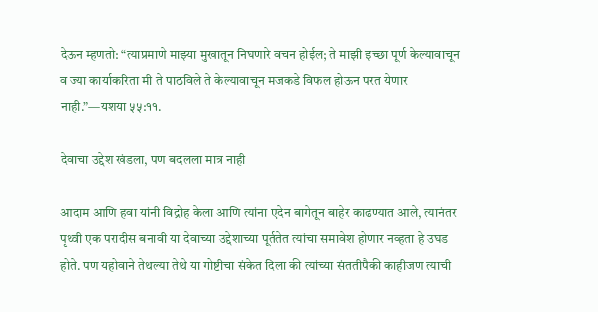देऊन म्हणतो: “त्याप्रमाणे माझ्या मुखातून निघणारे वचन होईल; ते माझी इच्छा पूर्ण केल्यावाचून व ज्या कार्याकरिता मी ते पाठविले ते केल्यावाचून मजकडे विफल होऊन परत येणार नाही.”—यशया ५५:११.

देवाचा उद्देश खंडला, पण बदलला मात्र नाही

आदाम आणि हवा यांनी विद्रोह केला आणि त्यांना एदेन बागेतून बाहेर काढण्यात आले, त्यानंतर पृथ्वी एक परादीस बनावी या देवाच्या उद्देशाच्या पूर्ततेत त्यांचा समावेश होणार नव्हता हे उघड होते. पण यहोवाने तेथल्या तेथे या गोष्टीचा संकेत दिला की त्यांच्या संततीपैकी काहीजण त्याची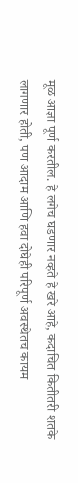मूळ आज्ञा पूर्ण करतील. हे लगेच घडणार नव्हते हे खरे आहे, कदाचित कितीतरी शतके लागणार होती, पण आदाम आणि हवा दोघेही परिपूर्ण अवस्थेतच कायम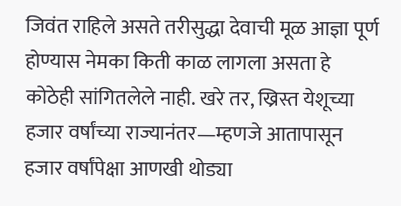जिवंत राहिले असते तरीसुद्धा देवाची मूळ आज्ञा पूर्ण होण्यास नेमका किती काळ लागला असता हे कोठेही सांगितलेले नाही. खरे तर, ख्रिस्त येशूच्या हजार वर्षांच्या राज्यानंतर—म्हणजे आतापासून हजार वर्षांपेक्षा आणखी थोड्या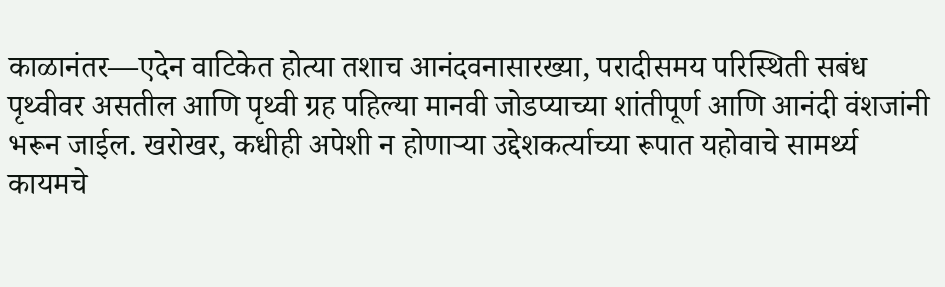काळानंतर—एदेन वाटिकेत होत्या तशाच आनंदवनासारख्या, परादीसमय परिस्थिती सबंध पृथ्वीवर असतील आणि पृथ्वी ग्रह पहिल्या मानवी जोडप्याच्या शांतीपूर्ण आणि आनंदी वंशजांनी भरून जाईल. खरोखर, कधीही अपेशी न होणाऱ्‍या उद्देशकर्त्याच्या रूपात यहोवाचे सामर्थ्य कायमचे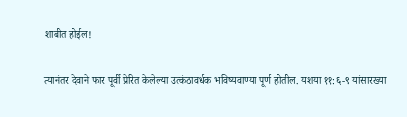शाबीत होईल!

त्यानंतर देवाने फार पूर्वी प्रेरित केलेल्या उत्कंठावर्धक भविष्यवाण्या पूर्ण होतील. यशया ११:६-९ यांसारख्या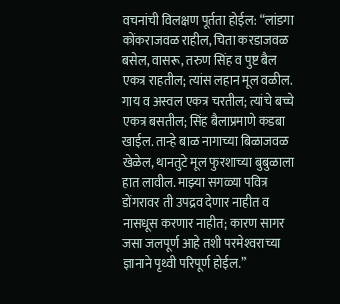वचनांची विलक्षण पूर्तता होईल: “लांडगा कोंकराजवळ राहील, चिता करडाजवळ बसेल, वासरू, तरुण सिंह व पुष्ट बैल एकत्र राहतील; त्यांस लहान मूल वळील. गाय व अस्वल एकत्र चरतील; त्यांचे बच्चे एकत्र बसतील; सिंह बैलाप्रमाणे कडबा खाईल. तान्हे बाळ नागाच्या बिळाजवळ खेळेल, थानतुटे मूल फुरशाच्या बुबुळाला हात लावील. माझ्या सगळ्या पवित्र डोंगरावर ती उपद्रव देणार नाहीत व नासधूस करणार नाहीत; कारण सागर जसा जलपूर्ण आहे तशी परमेश्‍वराच्या ज्ञानाने पृथ्वी परिपूर्ण होईल.”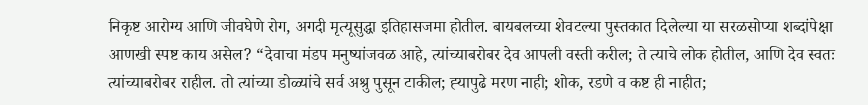निकृष्ट आरोग्य आणि जीवघेणे रोग, अगदी मृत्यूसुद्धा इतिहासजमा होतील. बायबलच्या शेवटल्या पुस्तकात दिलेल्या या सरळसोप्या शब्दांपेक्षा आणखी स्पष्ट काय असेल? “देवाचा मंडप मनुष्यांजवळ आहे, त्यांच्याबरोबर देव आपली वस्ती करील; ते त्याचे लोक होतील, आणि देव स्वतः त्यांच्याबरोबर राहील. तो त्यांच्या डोळ्यांचे सर्व अश्रु पुसून टाकील; ह्‍यापुढे मरण नाही; शोक, रडणे व कष्ट ही नाहीत;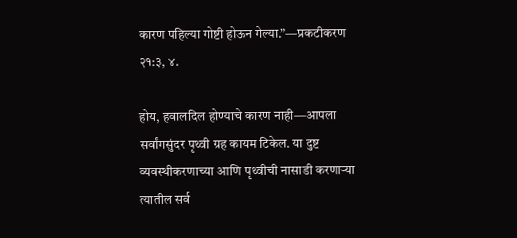कारण पहिल्या गोष्टी होऊन गेल्या.”—प्रकटीकरण २१:३, ४.

होय, हवालदिल होण्याचे कारण नाही—आपला सर्वांगसुंदर पृथ्वी ग्रह कायम टिकेल. या दुष्ट व्यवस्थीकरणाच्या आणि पृथ्वीची नासाडी करणाऱ्‍या त्यातील सर्व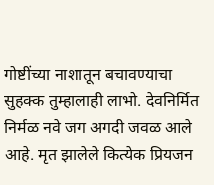गोष्टींच्या नाशातून बचावण्याचा सुहक्क तुम्हालाही लाभो. देवनिर्मित निर्मळ नवे जग अगदी जवळ आले आहे. मृत झालेले कित्येक प्रियजन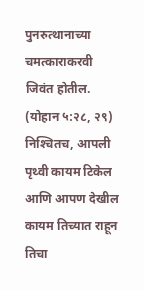पुनरुत्थानाच्या चमत्काराकरवी जिवंत होतील. (योहान ५:२८, २९) निश्‍चितच, आपली पृथ्वी कायम टिकेल आणि आपण देखील कायम तिच्यात राहून तिचा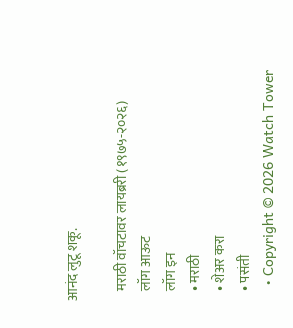आनंद लुटू शकू.

    मराठी वॉचटावर लायब्ररी (१९७५-२०२६)
    लॉग आऊट
    लॉग इन
    • मराठी
    • शेअर करा
    • पसंती
    • Copyright © 2026 Watch Tower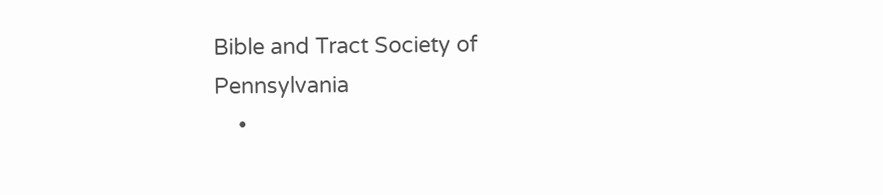Bible and Tract Society of Pennsylvania
    •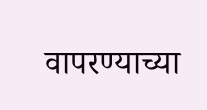वापरण्याच्या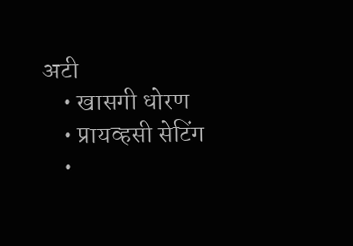अटी
    • खासगी धोरण
    • प्रायव्हसी सेटिंग
    •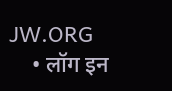JW.ORG
    • लॉग इन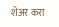शेअर करा